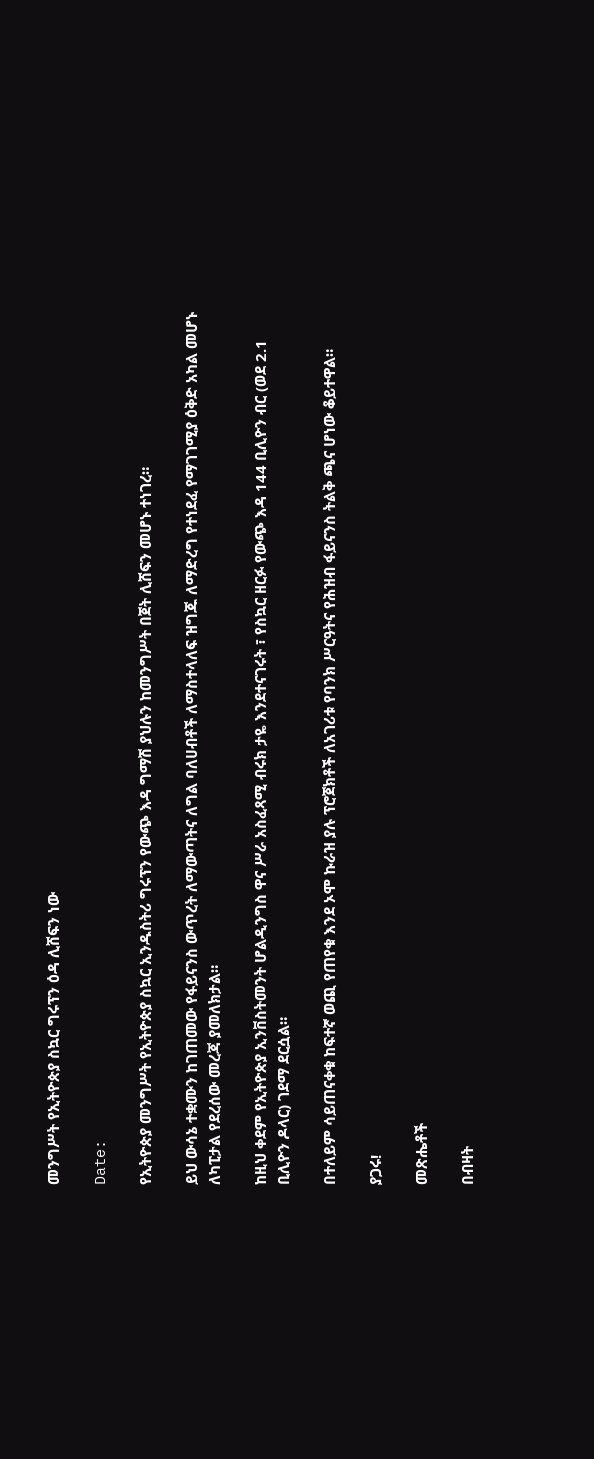መንግሥት የኢትዮጵያ ስኳር ግሩፕን ዕዳ ሊሸፍን ነው

Date:

የኢትዮጵያ መንግሥት የኢትዮጵያ ስኳር ኢንዱስትሪ ግሩፕን የውጭ እዳ ግማሽ ያህሉን ከመንግሥት በጀት ሊሸፍን መሆኑ ተነገረ።

ይህ ውሳኔ ተቋሙን ከገጠመው የፋይናንስ ውጥረት ለማውጣትና ለግል ባለሀብቶች ለማስተላለፍ ዝግጁ ለማድረግ የተነደፈ የማገገሚያ ዕቅድ አካል መሆኑ ለካፒታል የደረሰው መረጃ ያመለክታል።

ከዚህ ቀደም የኢትዮጵያ ኢንቨስትመንት ሆልዲንግስ ዋና ሥራ አስፈጻሚ ብሩክ ታዬ እንደተናገሩት ፣ የስኳር ዘርፉ የውጭ እዳ 144 ቢሊዮን ብር (ወደ 2.1 ቢሊዮን ዶላር) ገደማ ደርሷል።

በተለይም ሳይጠናቀቁ ከፍተኛ ወጪ የጠየቁ እንደ ኦሞ ኩራዝ ያሉ ፕሮጀክቶች ለአገሪቱ የባንክ ሥርዓትና የሕዝብ ፋይናንስ ትልቅ ጫና ሆነው ቆይተዋል።

ያጋሩ!

መጽሔቶች

በብዛት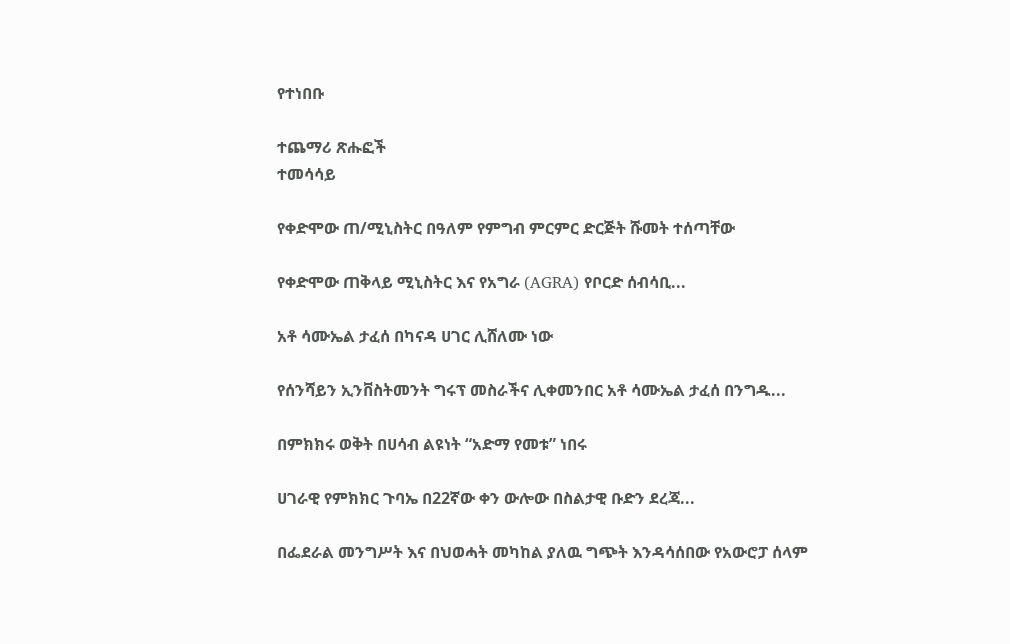የተነበቡ

ተጨማሪ ጽሑፎች
ተመሳሳይ

የቀድሞው ጠ/ሚኒስትር በዓለም የምግብ ምርምር ድርጅት ሹመት ተሰጣቸው

የቀድሞው ጠቅላይ ሚኒስትር እና የአግራ (AGRA) የቦርድ ሰብሳቢ...

አቶ ሳሙኤል ታፈሰ በካናዳ ሀገር ሊሸለሙ ነው

የሰንሻይን ኢንቨስትመንት ግሩፕ መስራችና ሊቀመንበር አቶ ሳሙኤል ታፈሰ በንግዱ...

በምክክሩ ወቅት በሀሳብ ልዩነት “አድማ የመቱ” ነበሩ

ሀገራዊ የምክክር ጉባኤ በ22ኛው ቀን ውሎው በስልታዊ ቡድን ደረጃ...

በፌደራል መንግሥት እና በህወሓት መካከል ያለዉ ግጭት እንዳሳሰበው የአውሮፓ ሰላም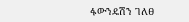ፋውንዴሽን ገለፀ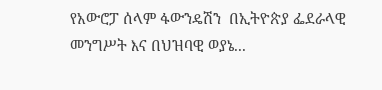የአውሮፓ ሰላም ፋውንዴሽን  በኢትዮጵያ ፌደራላዊ  መንግሥት እና በህዝባዊ ወያኔ...